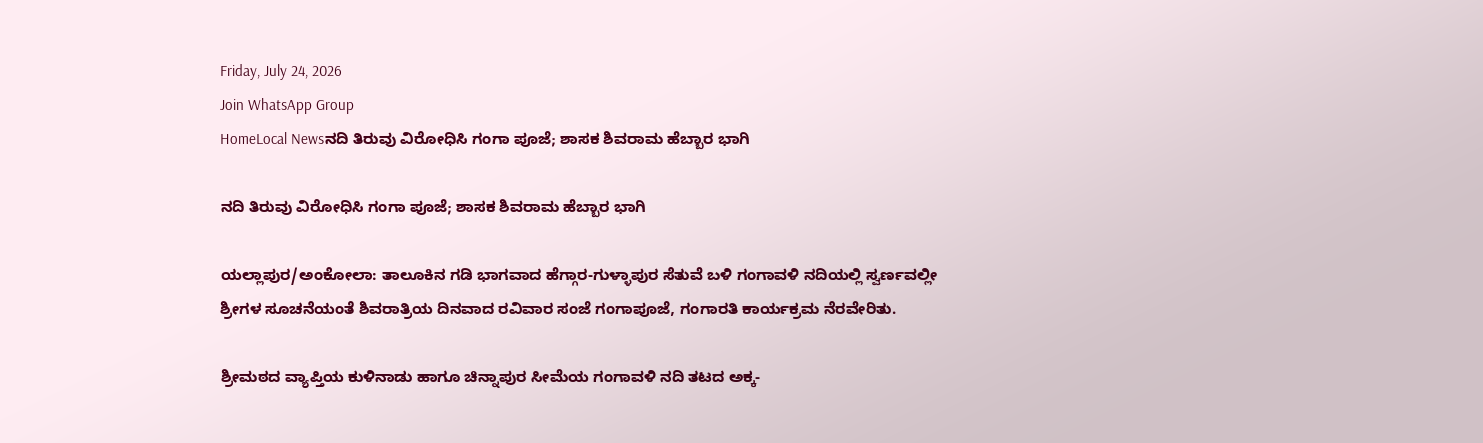Friday, July 24, 2026
Join WhatsApp Group
HomeLocal Newsನದಿ ತಿರುವು ವಿರೋಧಿಸಿ ಗಂಗಾ ಪೂಜೆ; ಶಾಸಕ ಶಿವರಾಮ ಹೆಬ್ಬಾರ ಭಾಗಿ

ನದಿ ತಿರುವು ವಿರೋಧಿಸಿ ಗಂಗಾ ಪೂಜೆ; ಶಾಸಕ ಶಿವರಾಮ ಹೆಬ್ಬಾರ ಭಾಗಿ

ಯಲ್ಲಾಪುರ/ಅಂಕೋಲಾ: ತಾಲೂಕಿನ ಗಡಿ ಭಾಗವಾದ ಹೆಗ್ಗಾರ-ಗುಳ್ಳಾಪುರ ಸೆತುವೆ ಬಳಿ ಗಂಗಾವಳಿ ನದಿಯಲ್ಲಿ ಸ್ವರ್ಣವಲ್ಲೀ ಶ್ರೀಗಳ ಸೂಚನೆಯಂತೆ ಶಿವರಾತ್ರಿಯ ದಿನವಾದ ರವಿವಾರ ಸಂಜೆ ಗಂಗಾಪೂಜೆ, ಗಂಗಾರತಿ ಕಾರ್ಯಕ್ರಮ ನೆರವೇರಿತು.

ಶ್ರೀಮಠದ ವ್ಯಾಪ್ತಿಯ ಕುಳಿನಾಡು ಹಾಗೂ ಚಿನ್ನಾಪುರ ಸೀಮೆಯ ಗಂಗಾವಳಿ ನದಿ ತಟದ ಅಕ್ಕ-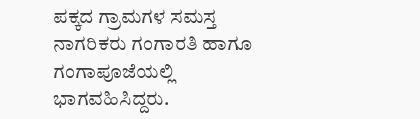ಪಕ್ಕದ ಗ್ರಾಮಗಳ ಸಮಸ್ತ ನಾಗರಿಕರು ಗಂಗಾರತಿ ಹಾಗೂ ಗಂಗಾಪೂಜೆಯಲ್ಲಿ ಭಾಗವಹಿಸಿದ್ದರು.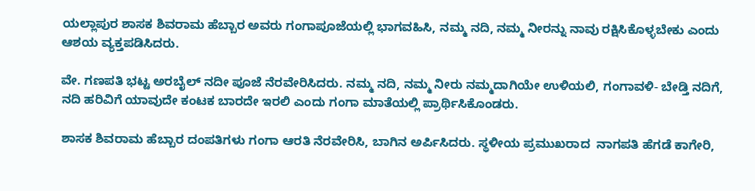ಯಲ್ಲಾಪುರ ಶಾಸಕ ಶಿವರಾಮ ಹೆಬ್ಬಾರ ಅವರು ಗಂಗಾಪೂಜೆಯಲ್ಲಿ ಭಾಗವಹಿಸಿ, ನಮ್ಮ ನದಿ, ನಮ್ಮ ನೀರನ್ನು ನಾವು ರಕ್ಷಿಸಿಕೊಳ್ಳಬೇಕು ಎಂದು ಆಶಯ ವ್ಯಕ್ತಪಡಿಸಿದರು.

ವೇ. ಗಣಪತಿ ಭಟ್ಟ ಅರಬೈಲ್ ನದೀ ಪೂಜೆ‌ ನೆರವೇರಿಸಿದರು. ನಮ್ಮ ನದಿ, ನಮ್ಮ ನೀರು ನಮ್ಮದಾಗಿಯೇ ಉಳಿಯಲಿ, ಗಂಗಾವಳಿ- ಬೇಡ್ತಿ ನದಿಗೆ, ನದಿ ಹರಿವಿಗೆ ಯಾವುದೇ ಕಂಟಕ ಬಾರದೇ ಇರಲಿ ಎಂದು ಗಂಗಾ ಮಾತೆಯಲ್ಲಿ ಪ್ರಾರ್ಥಿಸಿಕೊಂಡರು.

ಶಾಸಕ ಶಿವರಾಮ ಹೆಬ್ಬಾರ ದಂಪತಿಗಳು ಗಂಗಾ ಆರತಿ ನೆರವೇರಿಸಿ, ಬಾಗಿನ‌ ಅರ್ಪಿಸಿದರು. ಸ್ಥಳೀಯ ಪ್ರಮುಖರಾದ  ನಾಗಪತಿ ಹೆಗಡೆ ಕಾಗೇರಿ,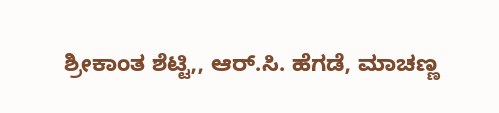ಶ್ರೀಕಾಂತ ಶೆಟ್ಟಿ,, ಆರ್.ಸಿ. ಹೆಗಡೆ, ಮಾಚಣ್ಣ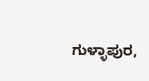ಗುಳ್ಳಾಪುರ,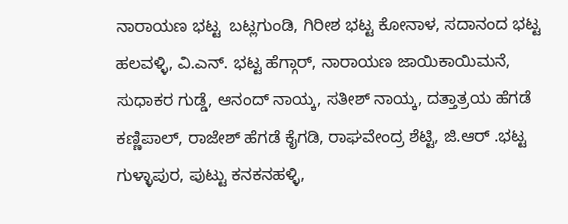ನಾರಾಯಣ ಭಟ್ಟ  ಬಟ್ಲಗುಂಡಿ, ಗಿರೀಶ ಭಟ್ಟ ಕೋನಾಳ, ಸದಾನಂದ ಭಟ್ಟ ಹಲವಳ್ಳಿ, ವಿ.ಎನ್. ಭಟ್ಟ ಹೆಗ್ಗಾರ್, ನಾರಾಯಣ ಜಾಯಿಕಾಯಿಮನೆ, ಸುಧಾಕರ ಗುಡ್ಡೆ, ಆನಂದ್ ನಾಯ್ಕ, ಸತೀಶ್ ನಾಯ್ಕ, ದತ್ತಾತ್ರಯ ಹೆಗಡೆ ಕಣ್ಣಿಪಾಲ್, ರಾಜೇಶ್ ಹೆಗಡೆ ಕೈಗಡಿ, ರಾಘವೇಂದ್ರ ಶೆಟ್ಟಿ, ಜಿ.ಆರ್ .ಭಟ್ಟ ಗುಳ್ಳಾಪುರ, ಪುಟ್ಟು ಕನಕನಹಳ್ಳಿ,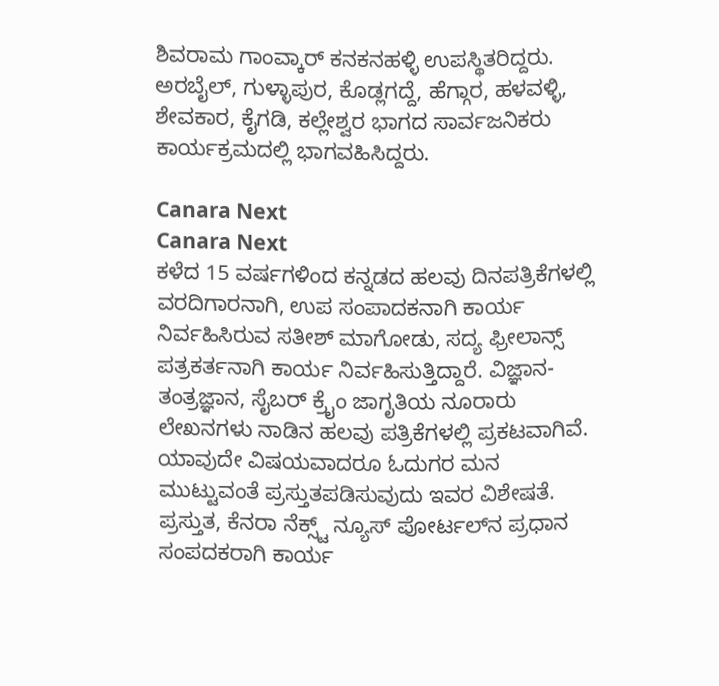ಶಿವರಾಮ ಗಾಂವ್ಕಾರ್ ಕನಕನಹಳ್ಳಿ ಉಪಸ್ಥಿತರಿದ್ದರು. ಅರಬೈಲ್, ಗುಳ್ಳಾಪುರ, ಕೊಡ್ಲಗದ್ದೆ, ಹೆಗ್ಗಾರ, ಹಳವಳ್ಳಿ, ಶೇವಕಾರ, ಕೈಗಡಿ, ಕಲ್ಲೇಶ್ವರ ಭಾಗದ ಸಾರ್ವಜನಿಕರು ಕಾರ್ಯಕ್ರಮದಲ್ಲಿ ಭಾಗವಹಿಸಿದ್ದರು.

Canara Next
Canara Next
ಕಳೆದ 15 ವರ್ಷಗಳಿಂದ ಕನ್ನಡದ ಹಲವು ದಿನಪತ್ರಿಕೆಗಳಲ್ಲಿ ವರದಿಗಾರನಾಗಿ, ಉಪ ಸಂಪಾದಕನಾಗಿ ಕಾರ್ಯ ನಿರ್ವಹಿಸಿರುವ ಸತೀಶ್‌ ಮಾಗೋಡು, ಸದ್ಯ ಫ್ರೀಲಾನ್ಸ್‌ ಪತ್ರಕರ್ತನಾಗಿ ಕಾರ್ಯ ನಿರ್ವಹಿಸುತ್ತಿದ್ದಾರೆ. ವಿಜ್ಞಾನ-ತಂತ್ರಜ್ಞಾನ, ಸೈಬರ್‌ ಕ್ರೈಂ ಜಾಗೃತಿಯ ನೂರಾರು ಲೇಖನಗಳು ನಾಡಿನ ಹಲವು ಪತ್ರಿಕೆಗಳಲ್ಲಿ ಪ್ರಕಟವಾಗಿವೆ. ಯಾವುದೇ ವಿಷಯವಾದರೂ ಓದುಗರ ಮನ ಮುಟ್ಟುವಂತೆ ಪ್ರಸ್ತುತಪಡಿಸುವುದು ಇವರ ವಿಶೇಷತೆ. ಪ್ರಸ್ತುತ, ಕೆನರಾ ನೆಕ್ಸ್ಟ್‌ ನ್ಯೂಸ್‌ ಪೋರ್ಟಲ್‌ನ ಪ್ರಧಾನ ಸಂಪದಕರಾಗಿ ಕಾರ್ಯ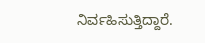ನಿರ್ವಹಿಸುತ್ತಿದ್ದಾರೆ.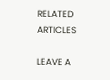RELATED ARTICLES

LEAVE A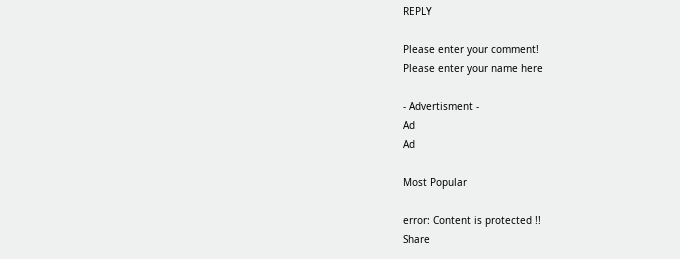REPLY

Please enter your comment!
Please enter your name here

- Advertisment -
Ad
Ad

Most Popular

error: Content is protected !!
Share